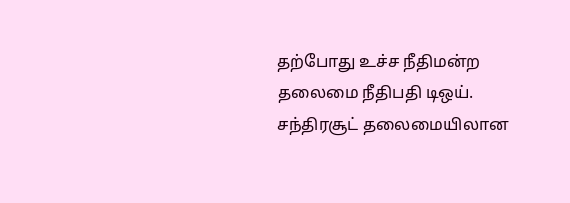தற்போது உச்ச நீதிமன்ற தலைமை நீதிபதி டிஒய். சந்திரசூட் தலைமையிலான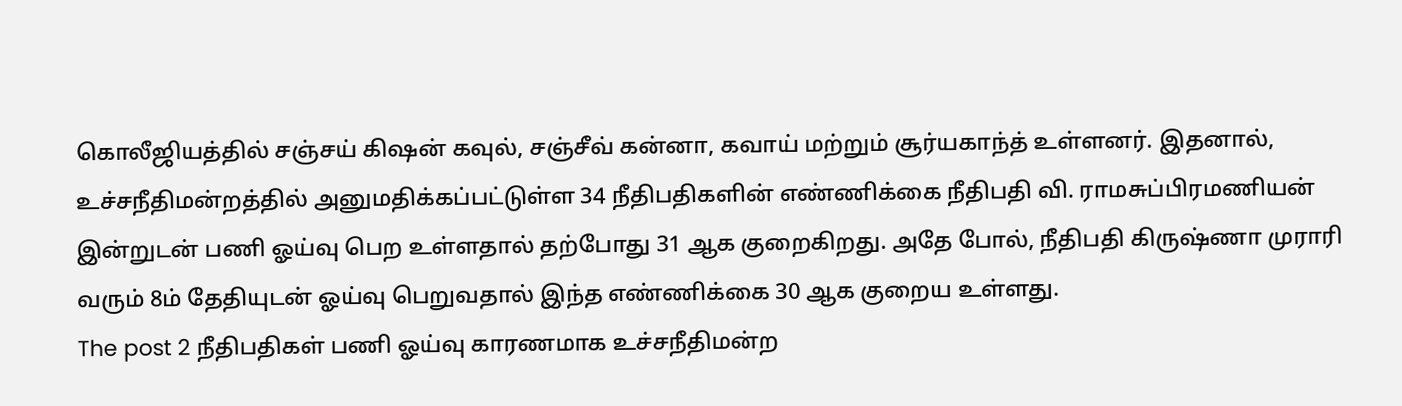கொலீஜியத்தில் சஞ்சய் கிஷன் கவுல், சஞ்சீவ் கன்னா, கவாய் மற்றும் சூர்யகாந்த் உள்ளனர். இதனால், உச்சநீதிமன்றத்தில் அனுமதிக்கப்பட்டுள்ள 34 நீதிபதிகளின் எண்ணிக்கை நீதிபதி வி. ராமசுப்பிரமணியன் இன்றுடன் பணி ஓய்வு பெற உள்ளதால் தற்போது 31 ஆக குறைகிறது. அதே போல், நீதிபதி கிருஷ்ணா முராரி வரும் 8ம் தேதியுடன் ஓய்வு பெறுவதால் இந்த எண்ணிக்கை 30 ஆக குறைய உள்ளது.
The post 2 நீதிபதிகள் பணி ஓய்வு காரணமாக உச்சநீதிமன்ற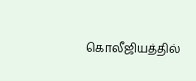கொலீஜியத்தில்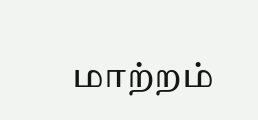மாற்றம்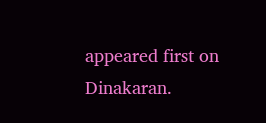appeared first on Dinakaran.